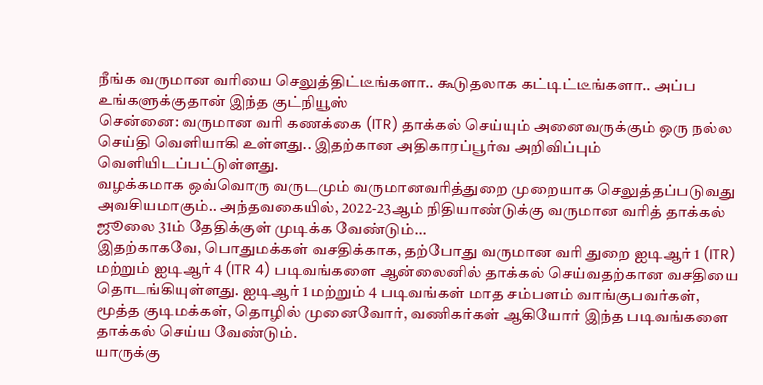நீங்க வருமான வரியை செலுத்திட்டீங்களா.. கூடுதலாக கட்டிட்டீங்களா.. அப்ப உங்களுக்குதான் இந்த குட்நியூஸ்
சென்னை: வருமான வரி கணக்கை (ITR) தாக்கல் செய்யும் அனைவருக்கும் ஒரு நல்ல செய்தி வெளியாகி உள்ளது.. இதற்கான அதிகாரப்பூர்வ அறிவிப்பும் வெளியிடப்பட்டுள்ளது.
வழக்கமாக ஒவ்வொரு வருடமும் வருமானவரித்துறை முறையாக செலுத்தப்படுவது அவசியமாகும்.. அந்தவகையில், 2022-23ஆம் நிதியாண்டுக்கு வருமான வரித் தாக்கல் ஜூலை 31ம் தேதிக்குள் முடிக்க வேண்டும்...
இதற்காகவே, பொதுமக்கள் வசதிக்காக, தற்போது வருமான வரி துறை ஐடிஆர் 1 (ITR) மற்றும் ஐடிஆர் 4 (ITR 4) படிவங்களை ஆன்லைனில் தாக்கல் செய்வதற்கான வசதியை தொடங்கியுள்ளது. ஐடிஆர் 1 மற்றும் 4 படிவங்கள் மாத சம்பளம் வாங்குபவர்கள், மூத்த குடிமக்கள், தொழில் முனைவோர், வணிகர்கள் ஆகியோர் இந்த படிவங்களை தாக்கல் செய்ய வேண்டும்.
யாருக்கு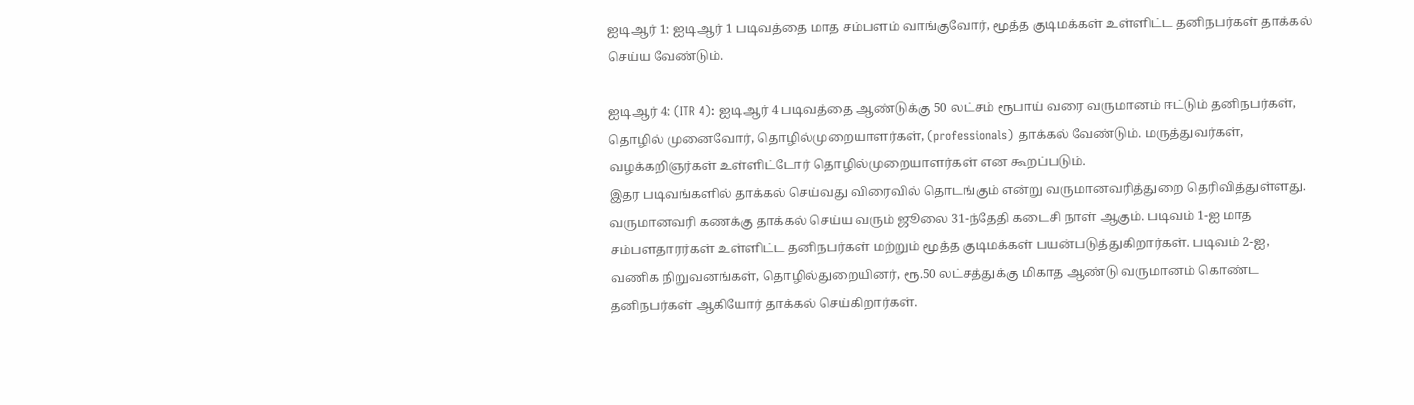ஐடிஆர் 1: ஐடிஆர் 1 படிவத்தை மாத சம்பளம் வாங்குவோர், மூத்த குடிமக்கள் உள்ளிட்ட தனிநபர்கள் தாக்கல் செய்ய வேண்டும்.

ஐடிஆர் 4: (ITR 4): ஐடிஆர் 4 படிவத்தை ஆண்டுக்கு 50 லட்சம் ரூபாய் வரை வருமானம் ஈட்டும் தனிநபர்கள், தொழில் முனைவோர், தொழில்முறையாளர்கள், (professionals) தாக்கல் வேண்டும். மருத்துவர்கள், வழக்கறிஞர்கள் உள்ளிட்டோர் தொழில்முறையாளர்கள் என கூறப்படும்.
இதர படிவங்களில் தாக்கல் செய்வது விரைவில் தொடங்கும் என்று வருமானவரித்துறை தெரிவித்துள்ளது. வருமானவரி கணக்கு தாக்கல் செய்ய வரும் ஜூலை 31-ந்தேதி கடைசி நாள் ஆகும். படிவம் 1-ஐ மாத சம்பளதாரர்கள் உள்ளிட்ட தனிநபர்கள் மற்றும் மூத்த குடிமக்கள் பயன்படுத்துகிறார்கள். படிவம் 2-ஐ, வணிக நிறுவனங்கள், தொழில்துறையினர், ரூ.50 லட்சத்துக்கு மிகாத ஆண்டு வருமானம் கொண்ட தனிநபர்கள் ஆகியோர் தாக்கல் செய்கிறார்கள்.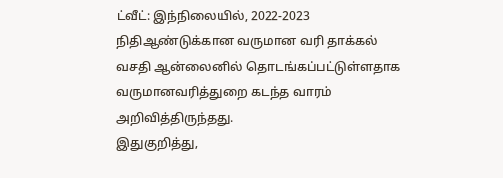ட்வீட்: இந்நிலையில், 2022-2023 நிதிஆண்டுக்கான வருமான வரி தாக்கல் வசதி ஆன்லைனில் தொடங்கப்பட்டுள்ளதாக வருமானவரித்துறை கடந்த வாரம் அறிவித்திருந்தது.
இதுகுறித்து,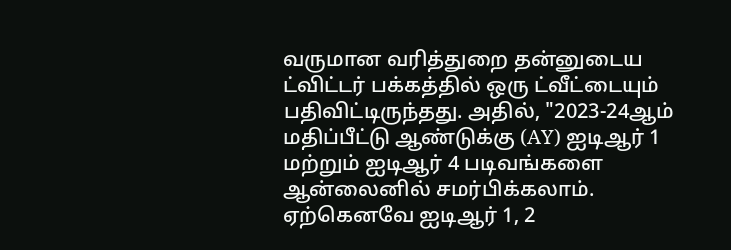வருமான வரித்துறை தன்னுடைய ட்விட்டர் பக்கத்தில் ஒரு ட்வீட்டையும் பதிவிட்டிருந்தது. அதில், "2023-24ஆம் மதிப்பீட்டு ஆண்டுக்கு (AY) ஐடிஆர் 1 மற்றும் ஐடிஆர் 4 படிவங்களை ஆன்லைனில் சமர்பிக்கலாம். ஏற்கெனவே ஐடிஆர் 1, 2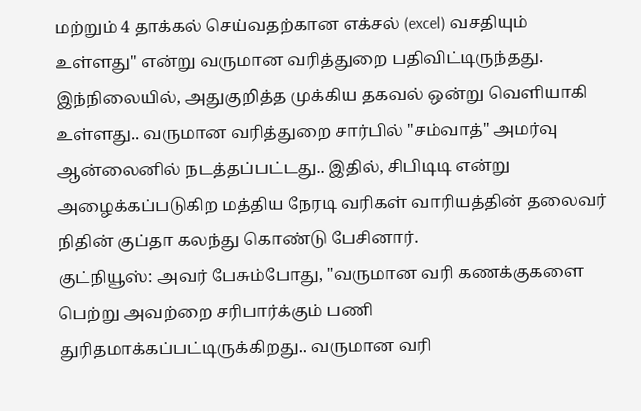மற்றும் 4 தாக்கல் செய்வதற்கான எக்சல் (excel) வசதியும் உள்ளது" என்று வருமான வரித்துறை பதிவிட்டிருந்தது.
இந்நிலையில், அதுகுறித்த முக்கிய தகவல் ஒன்று வெளியாகி உள்ளது.. வருமான வரித்துறை சார்பில் "சம்வாத்" அமர்வு ஆன்லைனில் நடத்தப்பட்டது.. இதில், சிபிடிடி என்று அழைக்கப்படுகிற மத்திய நேரடி வரிகள் வாரியத்தின் தலைவர் நிதின் குப்தா கலந்து கொண்டு பேசினார்.
குட்நியூஸ்: அவர் பேசும்போது, "வருமான வரி கணக்குகளை பெற்று அவற்றை சரிபார்க்கும் பணி துரிதமாக்கப்பட்டிருக்கிறது.. வருமான வரி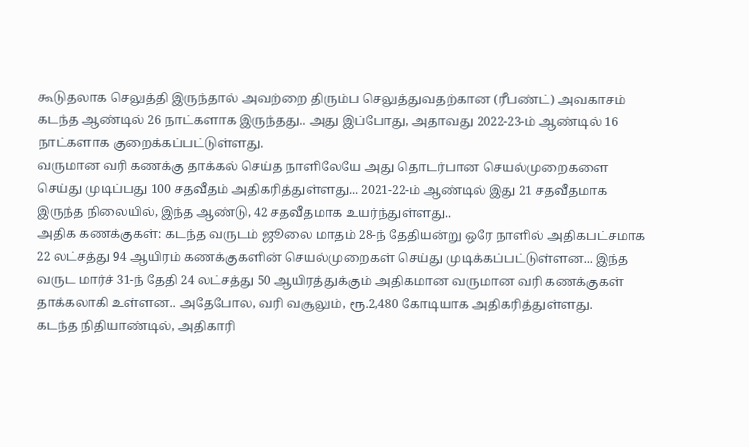கூடுதலாக செலுத்தி இருந்தால் அவற்றை திரும்ப செலுத்துவதற்கான (ரீபண்ட்) அவகாசம் கடந்த ஆண்டில் 26 நாட்களாக இருந்தது.. அது இப்போது, அதாவது 2022-23-ம் ஆண்டில் 16 நாட்களாக குறைக்கப்பட்டுள்ளது.
வருமான வரி கணக்கு தாக்கல் செய்த நாளிலேயே அது தொடர்பான செயல்முறைகளை செய்து முடிப்பது 100 சதவீதம் அதிகரித்துள்ளது... 2021-22-ம் ஆண்டில் இது 21 சதவீதமாக இருந்த நிலையில், இந்த ஆண்டு, 42 சதவீதமாக உயர்ந்துள்ளது..
அதிக கணக்குகள்: கடந்த வருடம் ஜூலை மாதம் 28-ந் தேதியன்று ஒரே நாளில் அதிகபட்சமாக 22 லட்சத்து 94 ஆயிரம் கணக்குகளின் செயல்முறைகள் செய்து முடிக்கப்பட்டுள்ளன... இந்த வருட மார்ச் 31-ந் தேதி 24 லட்சத்து 50 ஆயிரத்துக்கும் அதிகமான வருமான வரி கணக்குகள் தாக்கலாகி உள்ளன.. அதேபோல, வரி வசூலும், ரூ.2,480 கோடியாக அதிகரித்துள்ளது.
கடந்த நிதியாண்டில், அதிகாரி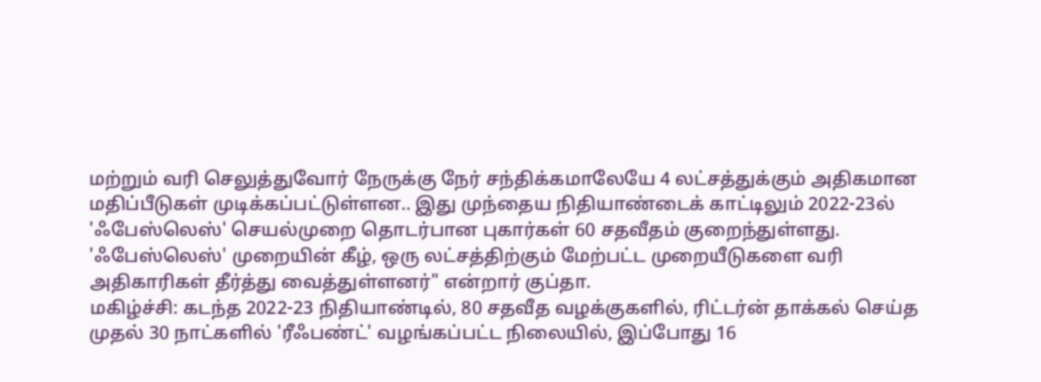மற்றும் வரி செலுத்துவோர் நேருக்கு நேர் சந்திக்கமாலேயே 4 லட்சத்துக்கும் அதிகமான மதிப்பீடுகள் முடிக்கப்பட்டுள்ளன.. இது முந்தைய நிதியாண்டைக் காட்டிலும் 2022-23ல் 'ஃபேஸ்லெஸ்' செயல்முறை தொடர்பான புகார்கள் 60 சதவீதம் குறைந்துள்ளது. 'ஃபேஸ்லெஸ்' முறையின் கீழ், ஒரு லட்சத்திற்கும் மேற்பட்ட முறையீடுகளை வரி அதிகாரிகள் தீர்த்து வைத்துள்ளனர்" என்றார் குப்தா.
மகிழ்ச்சி: கடந்த 2022-23 நிதியாண்டில், 80 சதவீத வழக்குகளில், ரிட்டர்ன் தாக்கல் செய்த முதல் 30 நாட்களில் 'ரீஃபண்ட்' வழங்கப்பட்ட நிலையில், இப்போது 16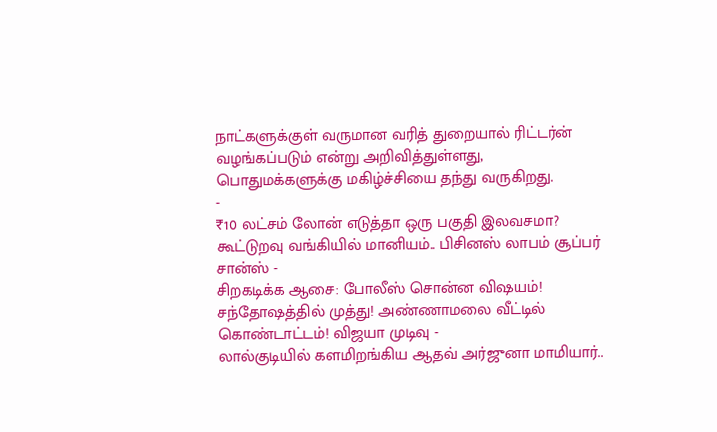நாட்களுக்குள் வருமான வரித் துறையால் ரிட்டர்ன் வழங்கப்படும் என்று அறிவித்துள்ளது, பொதுமக்களுக்கு மகிழ்ச்சியை தந்து வருகிறது.
-
₹10 லட்சம் லோன் எடுத்தா ஒரு பகுதி இலவசமா? கூட்டுறவு வங்கியில் மானியம்.. பிசினஸ் லாபம் சூப்பர் சான்ஸ் -
சிறகடிக்க ஆசை: போலீஸ் சொன்ன விஷயம்! சந்தோஷத்தில் முத்து! அண்ணாமலை வீட்டில் கொண்டாட்டம்! விஜயா முடிவு -
லால்குடியில் களமிறங்கிய ஆதவ் அர்ஜுனா மாமியார்..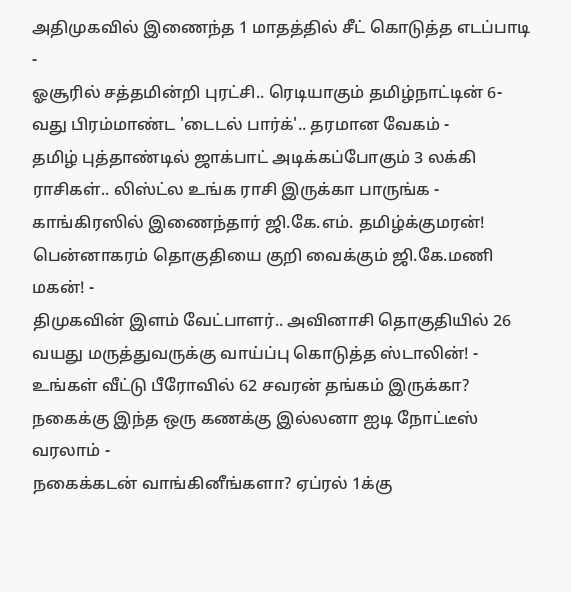அதிமுகவில் இணைந்த 1 மாதத்தில் சீட் கொடுத்த எடப்பாடி -
ஓசூரில் சத்தமின்றி புரட்சி.. ரெடியாகும் தமிழ்நாட்டின் 6-வது பிரம்மாண்ட 'டைடல் பார்க்'.. தரமான வேகம் -
தமிழ் புத்தாண்டில் ஜாக்பாட் அடிக்கப்போகும் 3 லக்கி ராசிகள்.. லிஸ்ட்ல உங்க ராசி இருக்கா பாருங்க -
காங்கிரஸில் இணைந்தார் ஜி.கே.எம். தமிழ்க்குமரன்! பென்னாகரம் தொகுதியை குறி வைக்கும் ஜி.கே.மணி மகன்! -
திமுகவின் இளம் வேட்பாளர்.. அவினாசி தொகுதியில் 26 வயது மருத்துவருக்கு வாய்ப்பு கொடுத்த ஸ்டாலின்! -
உங்கள் வீட்டு பீரோவில் 62 சவரன் தங்கம் இருக்கா? நகைக்கு இந்த ஒரு கணக்கு இல்லனா ஐடி நோட்டீஸ் வரலாம் -
நகைக்கடன் வாங்கினீங்களா? ஏப்ரல் 1க்கு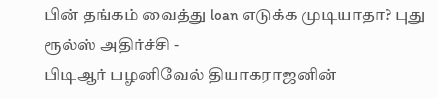பின் தங்கம் வைத்து loan எடுக்க முடியாதா? புது ரூல்ஸ் அதிர்ச்சி -
பிடிஆர் பழனிவேல் தியாகராஜனின்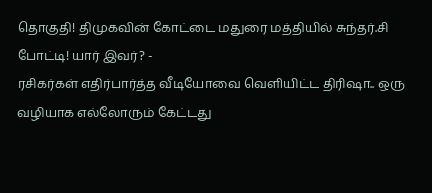தொகுதி! திமுகவின் கோட்டை மதுரை மத்தியில் சுந்தர்.சி போட்டி! யார் இவர்? -
ரசிகர்கள் எதிர்பார்த்த வீடியோவை வெளியிட்ட திரிஷா.. ஒரு வழியாக எல்லோரும் கேட்டது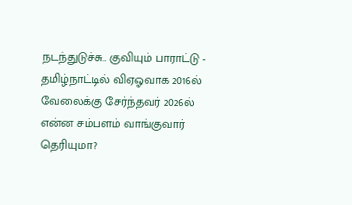நடந்துடுச்சு.. குவியும் பாராட்டு -
தமிழ்நாட்டில் விஏஓவாக 2016ல் வேலைக்கு சேர்ந்தவர் 2026ல் என்ன சம்பளம் வாங்குவார் தெரியுமா?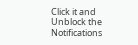Click it and Unblock the Notifications